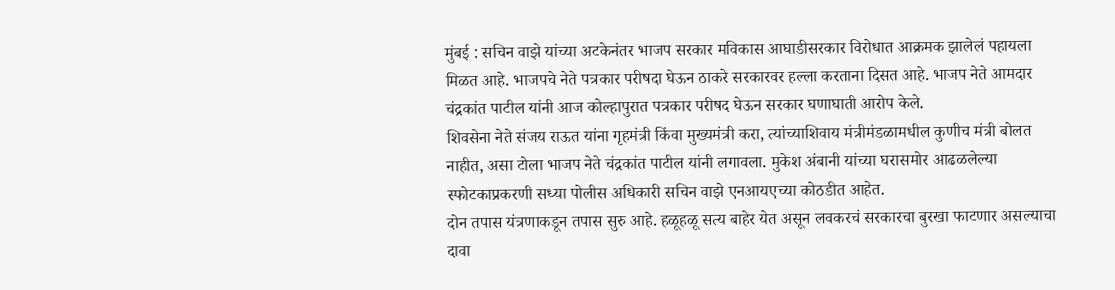मुंबई : सचिन वाझे यांच्या अटकेनंतर भाजप सरकार मविकास आघाडीसरकार विरोधात आक्रमक झालेलं पहायला मिळत आहे. भाजपचे नेते पत्रकार परीषदा घेऊन ठाकरे सरकारवर हल्ला करताना दिसत आहे. भाजप नेते आमदार चंद्रकांत पाटील यांनी आज कोल्हापुरात पत्रकार परीषद घेऊन सरकार घणाघाती आरोप केले.
शिवसेना नेते संजय राऊत यांना गृहमंत्री किंवा मुख्यमंत्री करा, त्यांच्याशिवाय मंत्रीमंडळामधील कुणीच मंत्री बोलत नाहीत, असा टोला भाजप नेते चंद्रकांत पाटील यांनी लगावला. मुकेश अंबानी यांच्या घरासमोर आढळलेल्या स्फोटकाप्रकरणी सध्या पोलीस अधिकारी सचिन वाझे एनआयएच्या कोठडीत आहेत.
दोन तपास यंत्रणाकडून तपास सुरु आहे. हळूहळू सत्य बाहेर येत असून लवकरचं सरकारचा बुरखा फाटणार असल्याचा दावा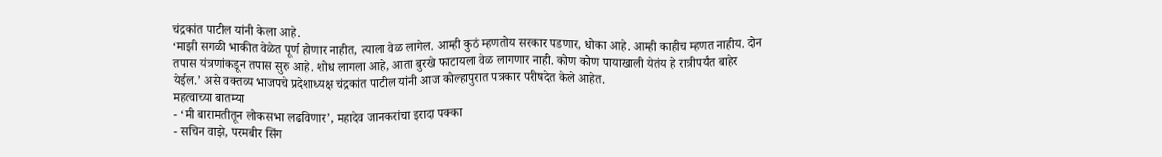चंद्रकांत पाटील यांनी केला आहे.
‘माझी सगळी भाकीत वेळेत पूर्ण होणार नाहीत, त्याला वेळ लागेल. आम्ही कुठं म्हणतोय सरकार पडणार, धोका आहे. आम्ही काहीच म्हणत नाहीय. दोन तपास यंत्रणांकडून तपास सुरु आहे. शोध लागला आहे, आता बुरखे फाटायला वेळ लागणार नाही. कोण कोण पायाखाली येतंय हे रात्रीपर्यंत बाहेर येईल.’ असे वक्तव्य भाजपचे प्रदेशाध्यक्ष चंद्रकांत पाटील यांनी आज कोल्हापुरात पत्रकार परीषदेत केले आहेत.
महत्वाच्या बातम्या
- ‘मी बारामतीतून लोकसभा लढविणार’, महादेव जानकरांचा इरादा पक्का
- सचिन वाझे, परमबीर सिंग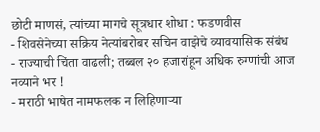छोटी माणसं, त्यांच्या मागचे सूत्रधार शोधा : फडणवीस
- शिवसेनेच्या सक्रिय नेत्यांबरोबर सचिन वाझेचे व्यावयासिक संबंध
- राज्याची चिंता वाढली; तब्बल २० हजारांहून अधिक रुग्णांची आज नव्याने भर !
- मराठी भाषेत नामफलक न लिहिणाऱ्या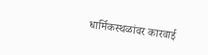धार्मिकस्थळांवर कारवाई